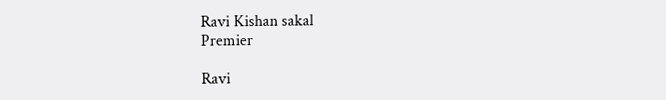Ravi Kishan sakal
Premier

Ravi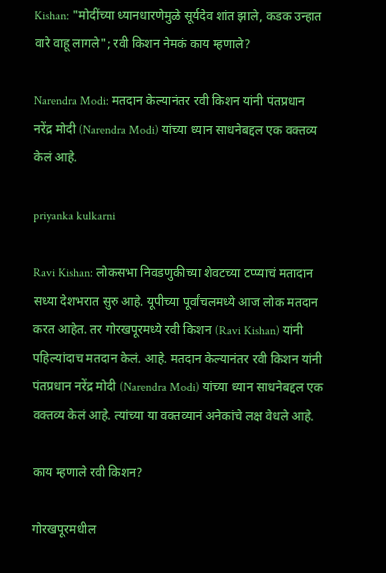Kishan: "मोदींच्या ध्यानधारणेमुळे सूर्यदेव शांत झाले, कडक उन्हात वारे वाहू लागले"; रवी किशन नेमकं काय म्हणाले?

Narendra Modi: मतदान केल्यानंतर रवी किशन यांनी पंतप्रधान नरेंद्र मोदी (Narendra Modi) यांच्या ध्यान साधनेबद्दल एक वक्तव्य केलं आहे.

priyanka kulkarni

Ravi Kishan: लोकसभा निवडणुकीच्या शेवटच्या टप्प्याचं मतादान सध्या देशभरात सुरु आहे. यूपीच्या पूर्वांचलमध्ये आज लोक मतदान करत आहेत. तर गोरखपूरमध्ये रवी किशन (Ravi Kishan) यांनी पहिल्यांदाच मतदान केलं. आहे. मतदान केल्यानंतर रवी किशन यांनी पंतप्रधान नरेंद्र मोदी (Narendra Modi) यांच्या ध्यान साधनेबद्दल एक वक्तव्य केलं आहे. त्यांच्या या वक्तव्यानं अनेकांचे लक्ष वेधले आहे.

काय म्हणाले रवी किशन?

गोरखपूरमधील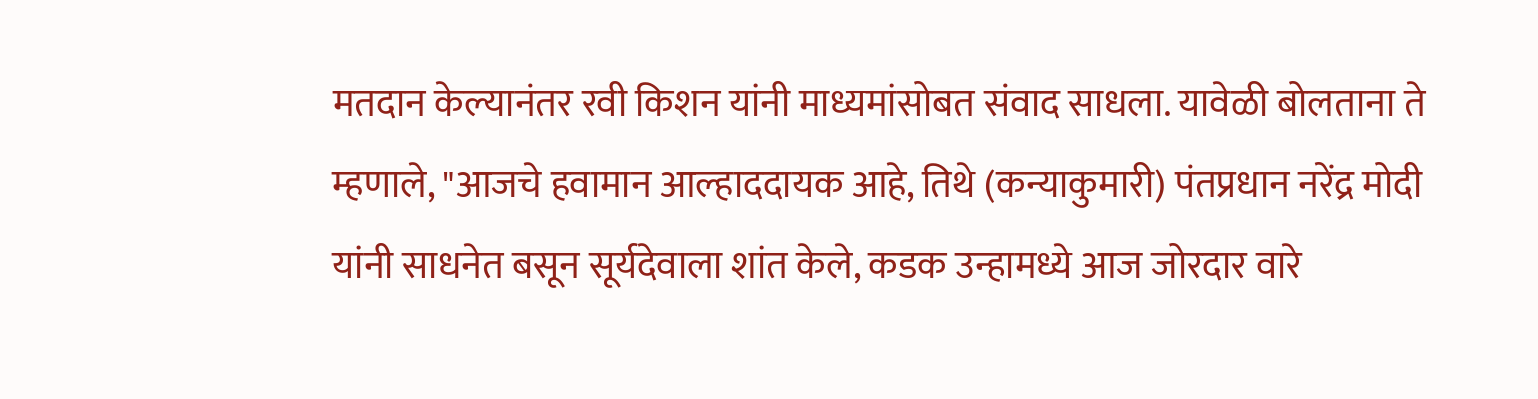मतदान केल्यानंतर रवी किशन यांनी माध्यमांसोबत संवाद साधला. यावेळी बोलताना ते म्हणाले, "आजचे हवामान आल्हाददायक आहे, तिथे (कन्याकुमारी) पंतप्रधान नरेंद्र मोदी यांनी साधनेत बसून सूर्यदेवाला शांत केले, कडक उन्हामध्ये आज जोरदार वारे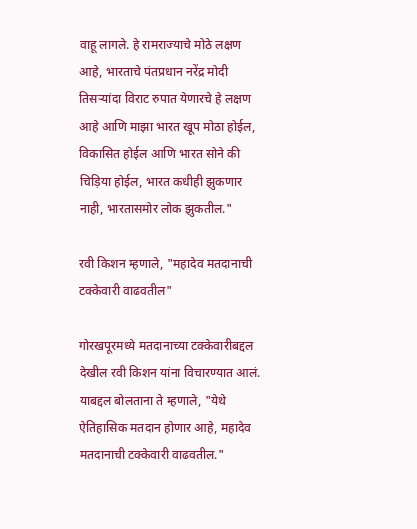वाहू लागले. हे रामराज्याचे मोठे लक्षण आहे, भारताचे पंतप्रधान नरेंद्र मोदी तिसऱ्यांदा विराट रुपात येणारचे हे लक्षण आहे आणि माझा भारत खूप मोठा होईल, विकासित होईल आणि भारत सोने की चिड़िया होईल, भारत कधीही झुकणार नाही, भारतासमोर लोक झुकतील."

रवी किशन म्हणाले, "महादेव मतदानाची टक्केवारी वाढवतील"

गोरखपूरमध्ये मतदानाच्या टक्केवारीबद्दल देखील रवी किशन यांना विचारण्यात आलं. याबद्दल बोलताना ते म्हणाले, "येथे ऐतिहासिक मतदान होणार आहे, महादेव मतदानाची टक्केवारी वाढवतील."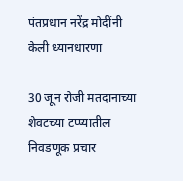पंतप्रधान नरेंद्र मोदींनी केली ध्यानधारणा

30 जून रोजी मतदानाच्या शेवटच्या टप्प्यातील निवडणूक प्रचार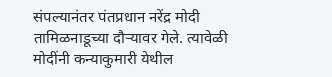संपल्यानंतर पंतप्रधान नरेंद्र मोदी तामिळनाडूच्या दौऱ्यावर गेले. त्यावेळी मोदींनी कन्याकुमारी येथील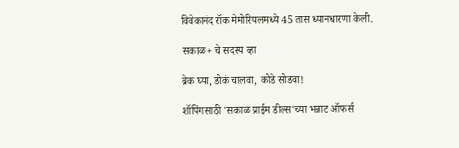विवेकानंद रॉक मेमोरियलमध्ये 45 तास ध्यानधारणा केली.

सकाळ+ चे सदस्य व्हा

ब्रेक घ्या, डोकं चालवा, कोडे सोडवा!

शॉपिंगसाठी 'सकाळ प्राईम डील्स'च्या भन्नाट ऑफर्स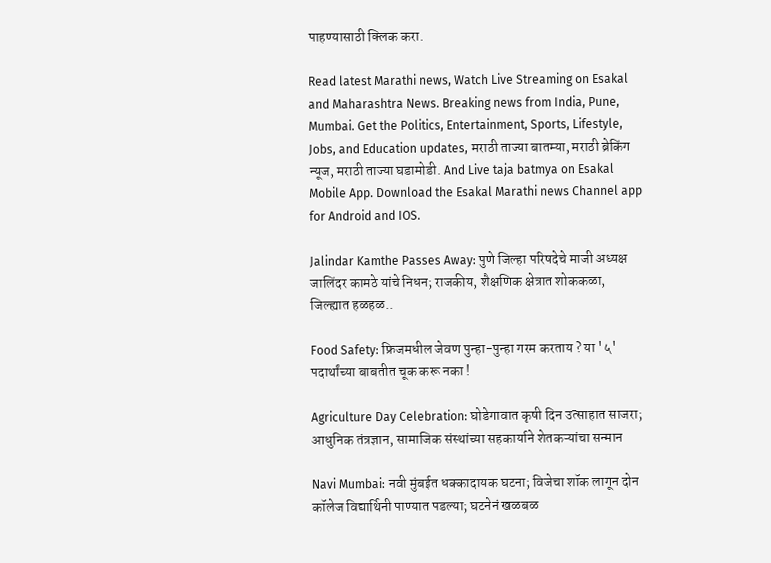पाहण्यासाठी क्लिक करा.

Read latest Marathi news, Watch Live Streaming on Esakal and Maharashtra News. Breaking news from India, Pune, Mumbai. Get the Politics, Entertainment, Sports, Lifestyle, Jobs, and Education updates, मराठी ताज्या बातम्या, मराठी ब्रेकिंग न्यूज, मराठी ताज्या घडामोडी. And Live taja batmya on Esakal Mobile App. Download the Esakal Marathi news Channel app for Android and IOS.

Jalindar Kamthe Passes Away: पुणे जिल्हा परिषदेचे माजी अध्यक्ष जालिंदर कामठे यांचे निधन; राजकीय, शैक्षणिक क्षेत्रात शोककळा, जिल्ह्यात हळहळ..

Food Safety: फ्रिजमधील जेवण पुन्हा-पुन्हा गरम करताय ? या '५' पदार्थांच्या बाबतीत चूक करू नका !

Agriculture Day Celebration: घोडेगावात कृषी दिन उत्साहात साजरा; आधुनिक तंत्रज्ञान, सामाजिक संस्थांच्या सहकार्याने शेतकऱ्यांचा सन्मान

Navi Mumbai: नवी मुंबईत धक्कादायक घटना; विजेचा शॉक लागून दोन कॉलेज विद्यार्थिनी पाण्यात पडल्या; घटनेनं खळबळ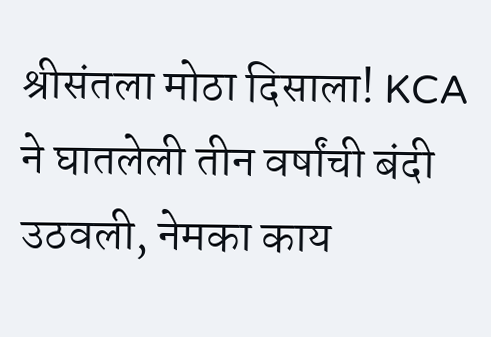श्रीसंतला मोठा दिसाला! KCA ने घातलेली तीन वर्षांची बंदी उठवली, नेमका काय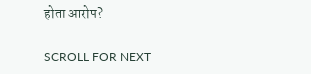होता आरोप?

SCROLL FOR NEXT